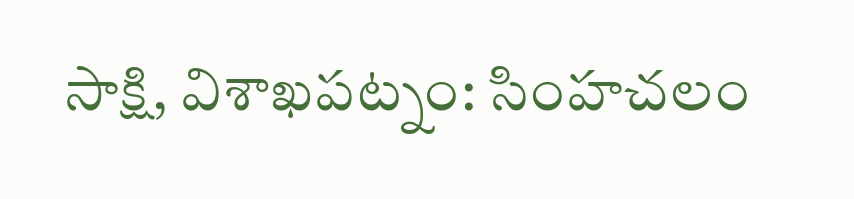సాక్షి, విశాఖపట్నం: సింహచలం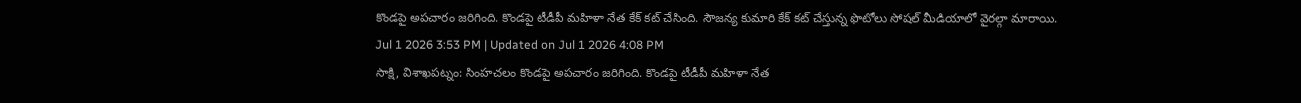కొండపై అపచారం జరిగింది. కొండపై టీడీపీ మహిళా నేత కేక్ కట్ చేసింది. సౌజన్య కుమారి కేక్ కట్ చేస్తున్న ఫొటోలు సోషల్ మీడియాలో వైరల్గా మారాయి.
Jul 1 2026 3:53 PM | Updated on Jul 1 2026 4:08 PM
సాక్షి, విశాఖపట్నం: సింహచలం కొండపై అపచారం జరిగింది. కొండపై టీడీపీ మహిళా నేత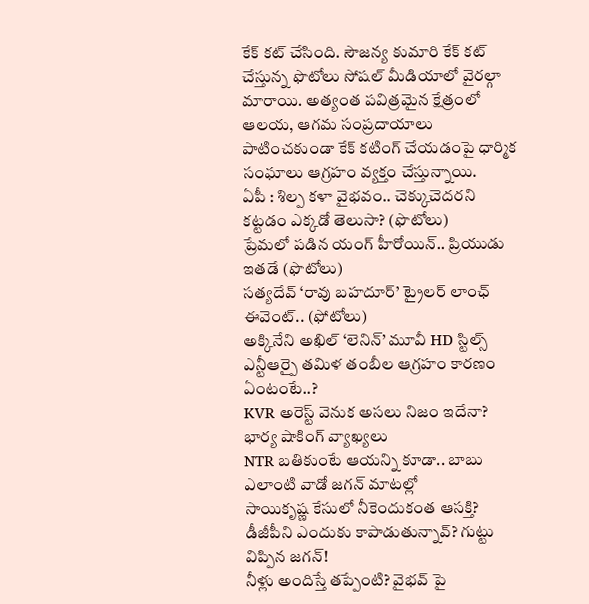కేక్ కట్ చేసింది. సౌజన్య కుమారి కేక్ కట్ చేస్తున్న ఫొటోలు సోషల్ మీడియాలో వైరల్గా మారాయి. అత్యంత పవిత్రమైన క్షేత్రంలో ఆలయ, ఆగమ సంప్రదాయాలు పాటించకుండా కేక్ కటింగ్ చేయడంపై ధార్మిక సంఘాలు ఆగ్రహం వ్యక్తం చేస్తున్నాయి.
ఏపీ : శిల్ప కళా వైభవం.. చెక్కుచెదరని కట్టడం ఎక్కడో తెలుసా? (ఫొటోలు)
ప్రేమలో పడిన యంగ్ హీరోయిన్.. ప్రియుడు ఇతడే (ఫొటోలు)
సత్యదేవ్ ‘రావు బహదూర్’ ట్రైలర్ లాంఛ్ ఈవెంట్.. (ఫోటోలు)
అక్కినేని అఖిల్ ‘లెనిన్’ మూవీ HD స్టిల్స్
ఎన్టీఆర్పై తమిళ తంబీల ఆగ్రహం కారణం ఏంటంటే..?
KVR అరెస్ట్ వెనుక అసలు నిజం ఇదేనా? భార్య షాకింగ్ వ్యాఖ్యలు
NTR బతికుంటే ఆయన్ని కూడా.. బాబు ఎలాంటి వాడో జగన్ మాటల్లో
సాయికృష్ణ కేసులో నీకెందుకంత ఆసక్తి? డీజీపీని ఎందుకు కాపాడుతున్నావ్? గుట్టు విప్పిన జగన్!
నీళ్లు అందిస్తే తప్పేంటి? వైభవ్ పై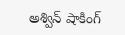అశ్విన్ షాకింగ్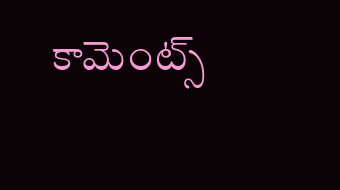కామెంట్స్